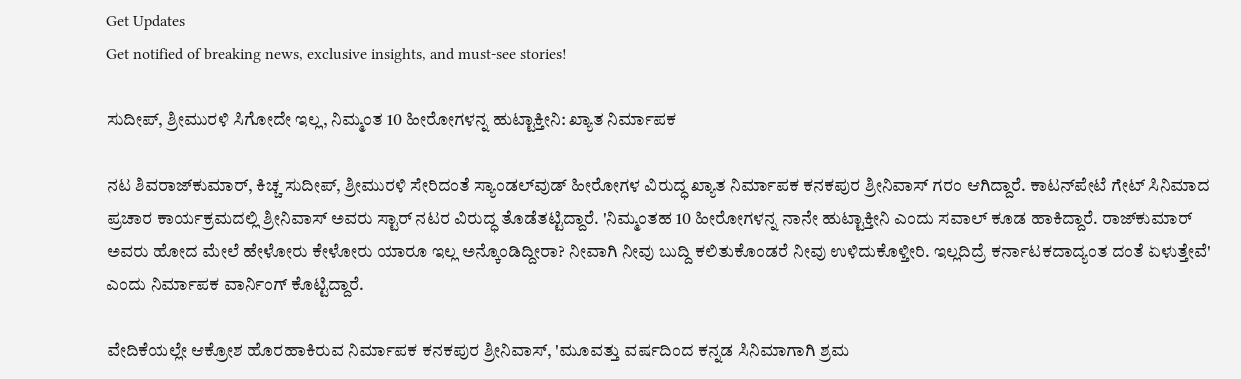Get Updates
Get notified of breaking news, exclusive insights, and must-see stories!

ಸುದೀಪ್‌, ಶ್ರೀಮುರಳಿ ಸಿಗೋದೇ ಇಲ್ಲ, ನಿಮ್ಮಂತ 10 ಹೀರೋಗಳನ್ನ ಹುಟ್ಟಾಕ್ತೀನಿ: ಖ್ಯಾತ ನಿರ್ಮಾಪಕ

ನಟ ಶಿವರಾಜ್‌ಕುಮಾರ್‌, ಕಿಚ್ಚ ಸುದೀಪ್‌, ಶ್ರೀಮುರಳಿ ಸೇರಿದಂತೆ ಸ್ಯಾಂಡಲ್‌ವುಡ್‌ ಹೀರೋಗಳ ವಿರುದ್ಧ ಖ್ಯಾತ ನಿರ್ಮಾಪಕ ಕನಕಪುರ ಶ್ರೀನಿವಾಸ್‌ ಗರಂ ಆಗಿದ್ದಾರೆ. ಕಾಟನ್‌ಪೇಟೆ ಗೇಟ್‌ ಸಿನಿಮಾದ ಪ್ರಚಾರ ಕಾರ್ಯಕ್ರಮದಲ್ಲಿ ಶ್ರೀನಿವಾಸ್‌ ಅವರು ಸ್ಟಾರ್‌ ನಟರ ವಿರುದ್ಧ ತೊಡೆತಟ್ಟಿದ್ದಾರೆ. 'ನಿಮ್ಮಂತಹ 10 ಹೀರೋಗಳನ್ನ ನಾನೇ ಹುಟ್ಟಾಕ್ತೀನಿ ಎಂದು ಸವಾಲ್‌ ಕೂಡ ಹಾಕಿದ್ದಾರೆ. ರಾಜ್‌ಕುಮಾರ್‌ ಅವರು ಹೋದ ಮೇಲೆ ಹೇಳೋರು ಕೇಳೋರು ಯಾರೂ ಇಲ್ಲ ಅನ್ಕೊಂಡಿದ್ದೀರಾ? ನೀವಾಗಿ ನೀವು ಬುದ್ದಿ ಕಲಿತುಕೊಂಡರೆ ನೀವು ಉಳಿದುಕೊಳ್ತೀರಿ. ಇಲ್ಲದಿದ್ರೆ ಕರ್ನಾಟಕದಾದ್ಯಂತ ದಂತೆ ಏಳುತ್ತೇವೆ' ಎಂದು ನಿರ್ಮಾಪಕ ವಾರ್ನಿಂಗ್‌ ಕೊಟ್ಟಿದ್ದಾರೆ.

ವೇದಿಕೆಯಲ್ಲೇ ಆಕ್ರೋಶ ಹೊರಹಾಕಿರುವ ನಿರ್ಮಾಪಕ ಕನಕಪುರ ಶ್ರೀನಿವಾಸ್‌, 'ಮೂವತ್ತು ವರ್ಷದಿಂದ ಕನ್ನಡ ಸಿನಿಮಾಗಾಗಿ ಶ್ರಮ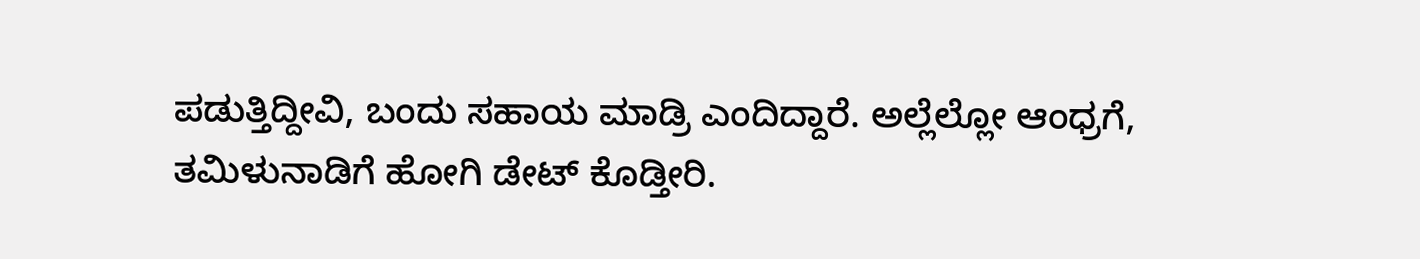ಪಡುತ್ತಿದ್ದೀವಿ, ಬಂದು ಸಹಾಯ ಮಾಡ್ರಿ ಎಂದಿದ್ದಾರೆ. ಅಲ್ಲೆಲ್ಲೋ ಆಂಧ್ರಗೆ, ತಮಿಳುನಾಡಿಗೆ ಹೋಗಿ ಡೇಟ್‌ ಕೊಡ್ತೀರಿ.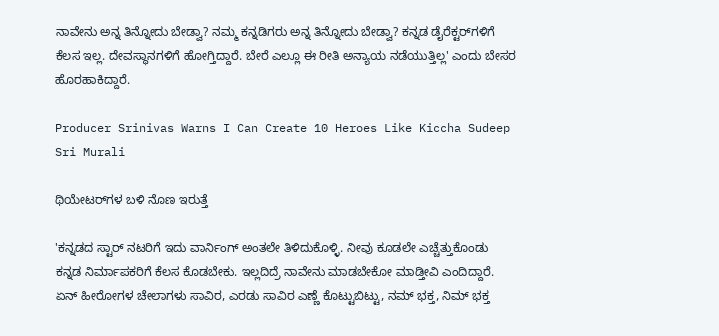ನಾವೇನು ಅನ್ನ ತಿನ್ನೋದು ಬೇಡ್ವಾ? ನಮ್ಮ ಕನ್ನಡಿಗರು ಅನ್ನ ತಿನ್ನೋದು ಬೇಡ್ವಾ? ಕನ್ನಡ ಡೈರೆಕ್ಟರ್‌ಗಳಿಗೆ ಕೆಲಸ ಇಲ್ಲ. ದೇವಸ್ಥಾನಗಳಿಗೆ ಹೋಗ್ತಿದ್ದಾರೆ. ಬೇರೆ ಎಲ್ಲೂ ಈ ರೀತಿ ಅನ್ಯಾಯ ನಡೆಯುತ್ತಿಲ್ಲ' ಎಂದು ಬೇಸರ ಹೊರಹಾಕಿದ್ದಾರೆ.

Producer Srinivas Warns I Can Create 10 Heroes Like Kiccha Sudeep Sri Murali

ಥಿಯೇಟರ್‌ಗಳ ಬಳಿ ನೊಣ ಇರುತ್ತೆ

'ಕನ್ನಡದ ಸ್ಟಾರ್‌ ನಟರಿಗೆ ಇದು ವಾರ್ನಿಂಗ್‌ ಅಂತಲೇ ತಿಳಿದುಕೊಳ್ಳಿ. ನೀವು ಕೂಡಲೇ ಎಚ್ಚೆತ್ತುಕೊಂಡು ಕನ್ನಡ ನಿರ್ಮಾಪಕರಿಗೆ ಕೆಲಸ ಕೊಡಬೇಕು. ಇಲ್ಲದಿದ್ರೆ ನಾವೇನು ಮಾಡಬೇಕೋ ಮಾಡ್ತೀವಿ ಎಂದಿದ್ದಾರೆ. ಏನ್‌ ಹೀರೋಗಳ ಚೇಲಾಗಳು ಸಾವಿರ, ಎರಡು ಸಾವಿರ ಎಣ್ಣೆ ಕೊಟ್ಟುಬಿಟ್ಟು, ನಮ್‌ ಭಕ್ತ, ನಿಮ್‌ ಭಕ್ತ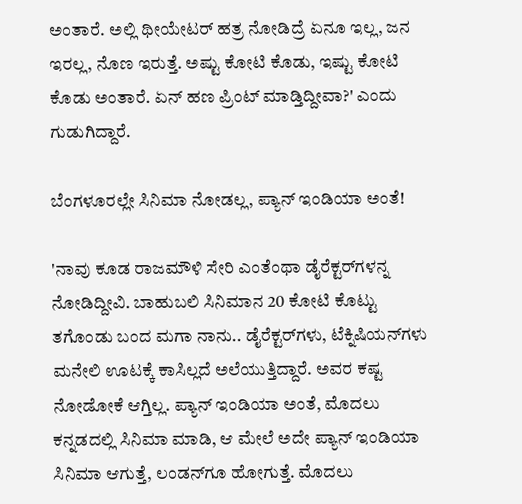ಅಂತಾರೆ. ಅಲ್ಲಿ ಥೀಯೇಟರ್‌ ಹತ್ರ ನೋಡಿದ್ರೆ ಏನೂ ಇಲ್ಲ, ಜನ ಇರಲ್ಲ, ನೊಣ ಇರುತ್ತೆ. ಅಷ್ಟು ಕೋಟಿ ಕೊಡು, ಇಷ್ಟು ಕೋಟಿ ಕೊಡು ಅಂತಾರೆ. ಏನ್‌ ಹಣ ಪ್ರಿಂಟ್‌ ಮಾಡ್ತಿದ್ದೀವಾ?' ಎಂದು ಗುಡುಗಿದ್ದಾರೆ.

ಬೆಂಗಳೂರಲ್ಲೇ ಸಿನಿಮಾ ನೋಡಲ್ಲ, ಪ್ಯಾನ್‌ ಇಂಡಿಯಾ ಅಂತೆ!

'ನಾವು ಕೂಡ ರಾಜಮೌಳಿ ಸೇರಿ ಎಂತೆಂಥಾ ಡೈರೆಕ್ಟರ್‌ಗಳನ್ನ ನೋಡಿದ್ದೀವಿ. ಬಾಹುಬಲಿ ಸಿನಿಮಾನ 20 ಕೋಟಿ ಕೊಟ್ಟು ತಗೊಂಡು ಬಂದ ಮಗಾ ನಾನು.. ಡೈರೆಕ್ಟರ್‌ಗಳು, ಟೆಕ್ನಿಷಿಯನ್‌ಗಳು ಮನೇಲಿ ಊಟಕ್ಕೆ ಕಾಸಿಲ್ಲದೆ ಅಲೆಯುತ್ತಿದ್ದಾರೆ. ಅವರ ಕಷ್ಟ ನೋಡೋಕೆ ಆಗ್ತಿಲ್ಲ. ಪ್ಯಾನ್‌ ಇಂಡಿಯಾ ಅಂತೆ, ಮೊದಲು ಕನ್ನಡದಲ್ಲಿ ಸಿನಿಮಾ ಮಾಡಿ, ಆ ಮೇಲೆ ಅದೇ ಪ್ಯಾನ್‌ ಇಂಡಿಯಾ ಸಿನಿಮಾ ಆಗುತ್ತೆ, ಲಂಡನ್‌ಗೂ ಹೋಗುತ್ತೆ. ಮೊದಲು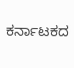ಕರ್ನಾಟಕದ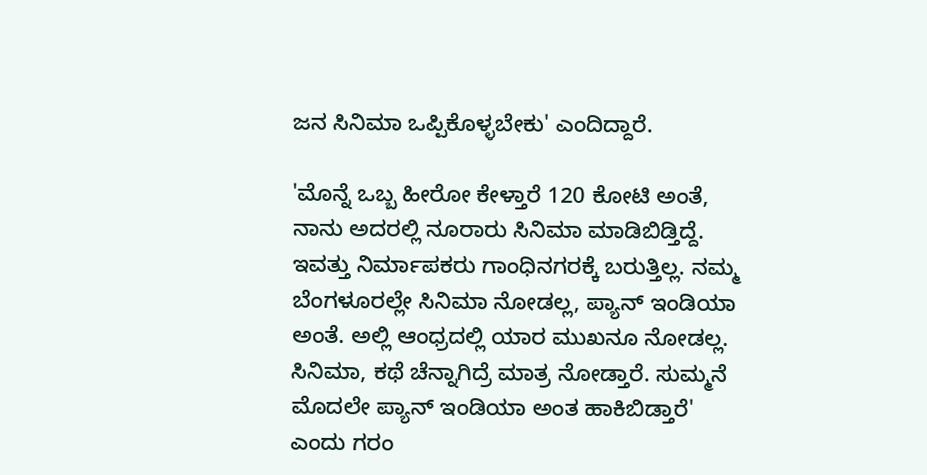ಜನ ಸಿನಿಮಾ ಒಪ್ಪಿಕೊಳ್ಳಬೇಕು' ಎಂದಿದ್ದಾರೆ.

'ಮೊನ್ನೆ ಒಬ್ಬ ಹೀರೋ ಕೇಳ್ತಾರೆ 120 ಕೋಟಿ ಅಂತೆ, ನಾನು ಅದರಲ್ಲಿ ನೂರಾರು ಸಿನಿಮಾ ಮಾಡಿಬಿಡ್ತಿದ್ದೆ. ಇವತ್ತು ನಿರ್ಮಾಪಕರು ಗಾಂಧಿನಗರಕ್ಕೆ ಬರುತ್ತಿಲ್ಲ. ನಮ್ಮ ಬೆಂಗಳೂರಲ್ಲೇ ಸಿನಿಮಾ ನೋಡಲ್ಲ, ಪ್ಯಾನ್‌ ಇಂಡಿಯಾ ಅಂತೆ. ಅಲ್ಲಿ ಆಂಧ್ರದಲ್ಲಿ ಯಾರ ಮುಖನೂ ನೋಡಲ್ಲ. ಸಿನಿಮಾ, ಕಥೆ ಚೆನ್ನಾಗಿದ್ರೆ ಮಾತ್ರ ನೋಡ್ತಾರೆ. ಸುಮ್ಮನೆ ಮೊದಲೇ ಪ್ಯಾನ್‌ ಇಂಡಿಯಾ ಅಂತ ಹಾಕಿಬಿಡ್ತಾರೆ' ಎಂದು ಗರಂ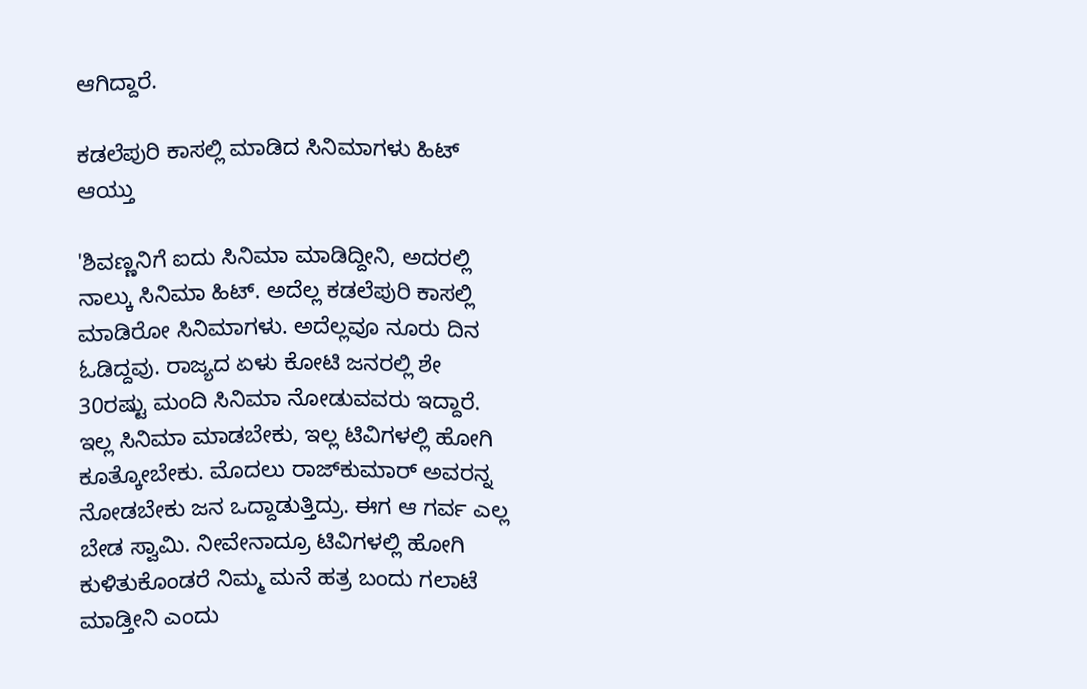ಆಗಿದ್ದಾರೆ.

ಕಡಲೆಪುರಿ ಕಾಸಲ್ಲಿ ಮಾಡಿದ ಸಿನಿಮಾಗಳು ಹಿಟ್‌ ಆಯ್ತು

'ಶಿವಣ್ಣನಿಗೆ ಐದು ಸಿನಿಮಾ ಮಾಡಿದ್ದೀನಿ, ಅದರಲ್ಲಿ ನಾಲ್ಕು ಸಿನಿಮಾ ಹಿಟ್. ಅದೆಲ್ಲ ಕಡಲೆಪುರಿ ಕಾಸಲ್ಲಿ ಮಾಡಿರೋ ಸಿನಿಮಾಗಳು. ಅದೆಲ್ಲವೂ ನೂರು ದಿನ ಓಡಿದ್ದವು. ರಾಜ್ಯದ ಏಳು ಕೋಟಿ ಜನರಲ್ಲಿ ಶೇ 30ರಷ್ಟು ಮಂದಿ ಸಿನಿಮಾ ನೋಡುವವರು ಇದ್ದಾರೆ. ಇಲ್ಲ ಸಿನಿಮಾ ಮಾಡಬೇಕು, ಇಲ್ಲ ಟಿವಿಗಳಲ್ಲಿ ಹೋಗಿ ಕೂತ್ಕೋಬೇಕು. ಮೊದಲು ರಾಜ್‌ಕುಮಾರ್‌ ಅವರನ್ನ ನೋಡಬೇಕು ಜನ ಒದ್ದಾಡುತ್ತಿದ್ರು. ಈಗ ಆ ಗರ್ವ ಎಲ್ಲ ಬೇಡ ಸ್ವಾಮಿ. ನೀವೇನಾದ್ರೂ ಟಿವಿಗಳಲ್ಲಿ ಹೋಗಿ ಕುಳಿತುಕೊಂಡರೆ ನಿಮ್ಮ ಮನೆ ಹತ್ರ ಬಂದು ಗಲಾಟೆ ಮಾಡ್ತೀನಿ ಎಂದು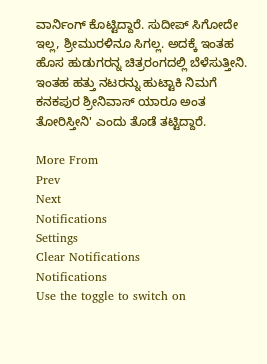ವಾರ್ನಿಂಗ್‌ ಕೊಟ್ಟಿದ್ದಾರೆ. ಸುದೀಪ್‌ ಸಿಗೋದೇ ಇಲ್ಲ, ಶ್ರೀಮುರಳಿನೂ ಸಿಗಲ್ಲ. ಅದಕ್ಕೆ ಇಂತಹ ಹೊಸ ಹುಡುಗರನ್ನ ಚಿತ್ರರಂಗದಲ್ಲಿ ಬೆಳೆಸುತ್ತೀನಿ. ಇಂತಹ ಹತ್ತು ನಟರನ್ನು ಹುಟ್ಟಾಕಿ ನಿಮಗೆ ಕನಕಪುರ ಶ್ರೀನಿವಾಸ್‌ ಯಾರೂ ಅಂತ ತೋರಿಸ್ತೀನಿ' ಎಂದು ತೊಡೆ ತಟ್ಟಿದ್ದಾರೆ.

More From
Prev
Next
Notifications
Settings
Clear Notifications
Notifications
Use the toggle to switch on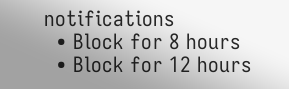notifications
  • Block for 8 hours
  • Block for 12 hours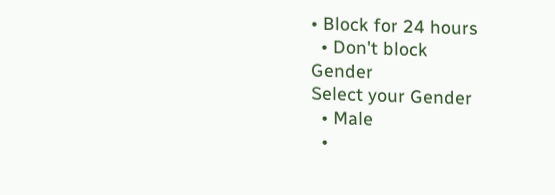• Block for 24 hours
  • Don't block
Gender
Select your Gender
  • Male
  •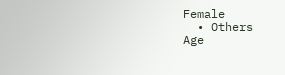Female
  • Others
Age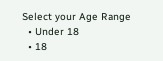Select your Age Range
  • Under 18
  • 18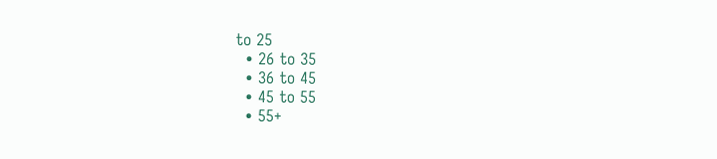to 25
  • 26 to 35
  • 36 to 45
  • 45 to 55
  • 55+